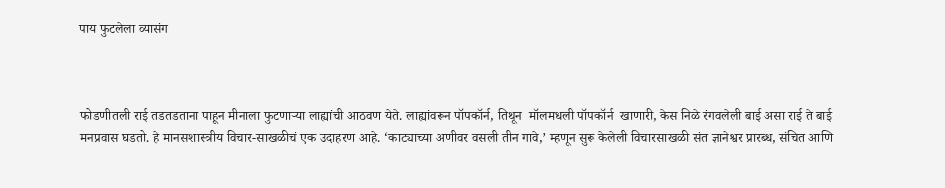पाय फुटलेला व्यासंग



फोडणीतली राई तडतडताना पाहून मीनाला फुटणाऱ्या लाह्यांची आठवण येते. लाह्यांवरून पॉपकॉर्न, तिथून  मॉलमधली पॉपकॉर्न  खाणारी, केस निळे रंगवलेली बाई असा राई ते बाई मनप्रवास घडतो. हे मानसशास्त्रीय विचार-साखळीचं एक उदाहरण आहे. ‘काट्याच्या अणीवर वसली तीन गावे,’ म्हणून सुरू केलेली विचारसाखळी संत ज्ञानेश्वर प्रारब्ध, संचित आणि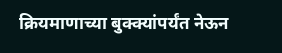क्रियमाणाच्या बुक्क्यांपर्यंत नेऊन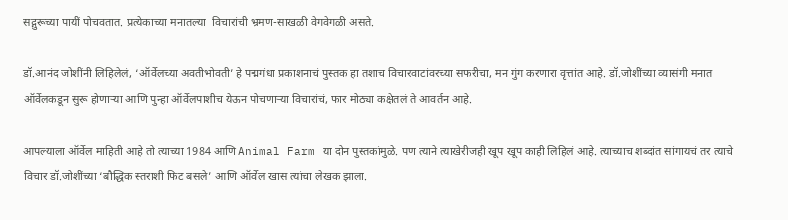सद्गुरूच्या पायीं पोचवतात. प्रत्येकाच्या मनातल्या  विचारांची भ्रमण-साखळी वेगवेगळी असते.

डॉ.आनंद जोशींनी लिहिलेलं, ‘ऑर्वेलच्या अवतीभोवती’ हे पद्मगंधा प्रकाशनाचं पुस्तक हा तशाच विचारवाटांवरच्या सफरीचा, मन गुंग करणारा वृत्तांत आहे. डॉ.जोशींच्या व्यासंगी मनात ऑर्वेलकडून सुरू होणाऱ्या आणि पुन्हा ऑर्वेलपाशीच येऊन पोचणाऱ्या विचारांचं, फार मोठ्या कक्षेतलं ते आवर्तन आहे.

आपल्याला ऑर्वेल माहिती आहे तो त्याच्या 1984 आणि Animal Farm या दोन पुस्तकांमुळे. पण त्याने त्याखेरीजही खूप खूप काही लिहिलं आहे. त्याच्याच शब्दांत सांगायचं तर त्याचे विचार डॉ.जोशींच्या ‘बौद्धिक स्तराशी फिट बसले’ आणि ऑर्वेल खास त्यांचा लेखक झाला.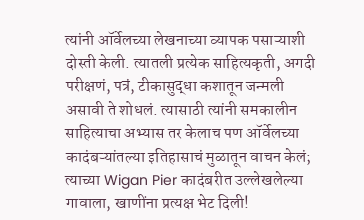त्यांनी ऑर्वेलच्या लेखनाच्या व्यापक पसाऱ्याशी दोस्ती केली. त्यातली प्रत्येक साहित्यकृती, अगदी परीक्षणं, पत्रं, टीकासुद्धा कशातून जन्मली असावी ते शोधलं. त्यासाठी त्यांनी समकालीन साहित्याचा अभ्यास तर केलाच पण ऑर्वेलच्या कादंबऱ्यांतल्या इतिहासाचं मुळातून वाचन केलं; त्याच्या Wigan Pier कादंबरीत उल्लेखलेल्या गावाला, खाणींना प्रत्यक्ष भेट दिली!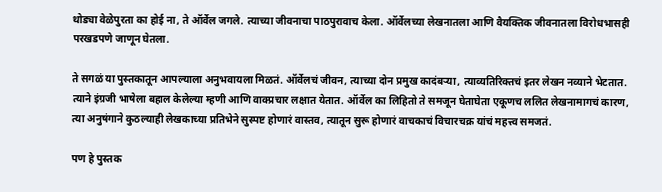थोड्या वेळेपुरता का होई ना, ते ऑर्वेल जगले. त्याच्या जीवनाचा पाठपुरावाच केला. ऑर्वेलच्या लेखनातला आणि वैयक्तिक जीवनातला विरोधभासही परखडपणे जाणून घेतला.

ते सगळं या पुस्तकातून आपल्याला अनुभवायला मिळतं. ऑर्वेलचं जीवन, त्याच्या दोन प्रमुख कादंबऱ्या, त्याव्यतिरिक्तचं इतर लेखन नव्याने भेटतात. त्याने इंग्रजी भाषेला बहाल केलेल्या म्हणी आणि वाक्प्रचार लक्षात येतात. ऑर्वेल का लिहितो ते समजून घेताघेता एकूणच ललित लेखनामागचं कारण, त्या अनुषंगाने कुठल्याही लेखकाच्या प्रतिभेने सुस्पष्ट होणारं वास्तव, त्यातून सुरू होणारं वाचकाचं विचारचक्र यांचं महत्त्व समजतं.

पण हे पुस्तक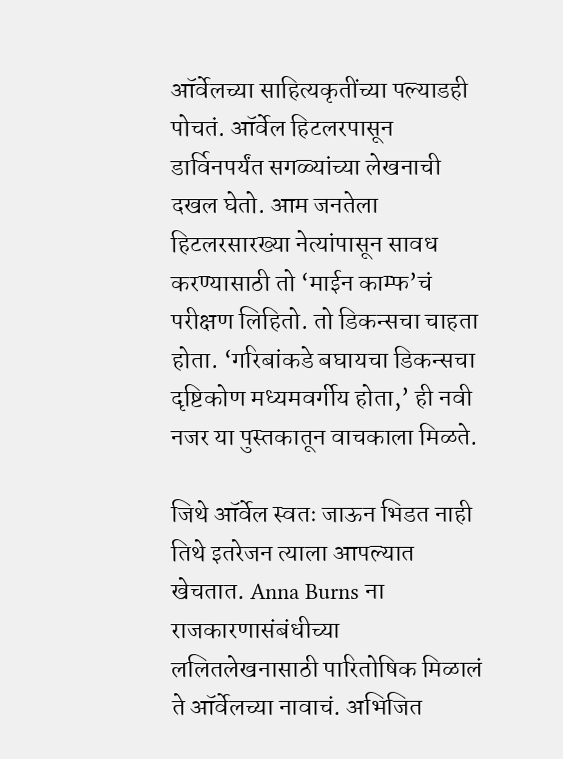ऑर्वेलच्या साहित्यकृतींच्या पल्याडही पोचतं. ऑर्वेल हिटलरपासून डार्विनपर्यंत सगळ्यांच्या लेखनाची दखल घेतो. आम जनतेला हिटलरसारख्या नेत्यांपासून सावध करण्यासाठी तो ‘माईन काम्फ’चं परीक्षण लिहितो. तो डिकन्सचा चाहता होता. ‘गरिबांकडे बघायचा डिकन्सचा दृष्टिकोण मध्यमवर्गीय होता,’ ही नवी नजर या पुस्तकातून वाचकाला मिळते.

जिथे ऑर्वेल स्वतः जाऊन भिडत नाही तिथे इतरेजन त्याला आपल्यात खेचतात. Anna Burns ना राजकारणासंबंधीच्या ललितलेखनासाठी पारितोषिक मिळालं ते ऑर्वेलच्या नावाचं. अभिजित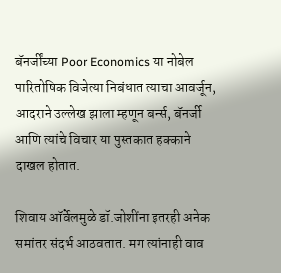बॅनर्जींच्या Poor Economics या नोबेल पारितोषिक विजेत्या निबंधात त्याचा आवर्जून, आदराने उल्लेख झाला म्हणून बर्न्स, बॅनर्जी आणि त्यांचे विचार या पुस्तकात हक्काने दाखल होतात.

शिवाय ऑर्वेलमुळे डॉ.जोशींना इतरही अनेक समांतर संदर्भ आठवतात. मग त्यांनाही वाव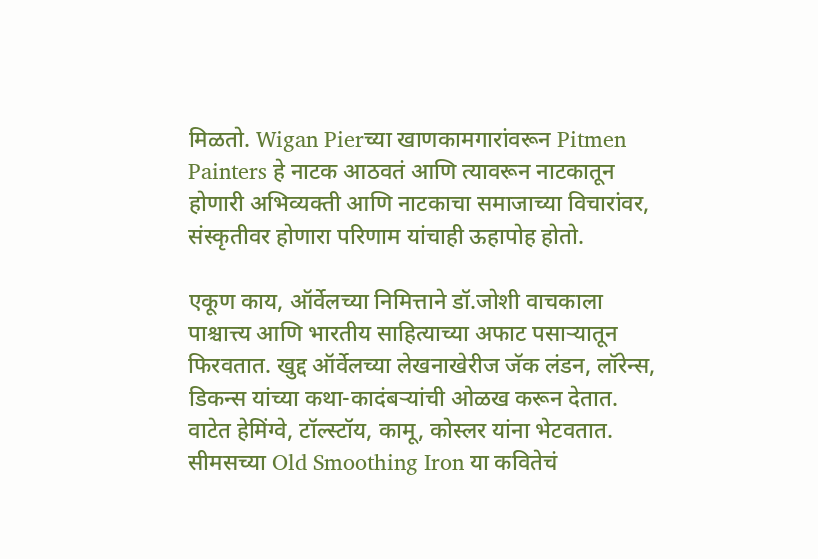मिळतो. Wigan Pierच्या खाणकामगारांवरून Pitmen Painters हे नाटक आठवतं आणि त्यावरून नाटकातून होणारी अभिव्यक्ती आणि नाटकाचा समाजाच्या विचारांवर, संस्कृतीवर होणारा परिणाम यांचाही ऊहापोह होतो.

एकूण काय, ऑर्वेलच्या निमित्ताने डॉ.जोशी वाचकाला पाश्चात्त्य आणि भारतीय साहित्याच्या अफाट पसाऱ्यातून फिरवतात. खुद्द ऑर्वेलच्या लेखनाखेरीज जॅक लंडन, लॉरेन्स, डिकन्स यांच्या कथा-कादंबऱ्यांची ओळख करून देतात. वाटेत हेमिंग्वे, टॉल्स्टॉय, कामू, कोस्लर यांना भेटवतात. सीमसच्या Old Smoothing Iron या कवितेचं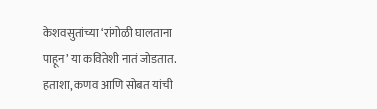केशवसुतांच्या ‘रांगोळी घालताना पाहून’ या कवितेशी नातं जोडतात. हताशा, कणव आणि सोबत यांची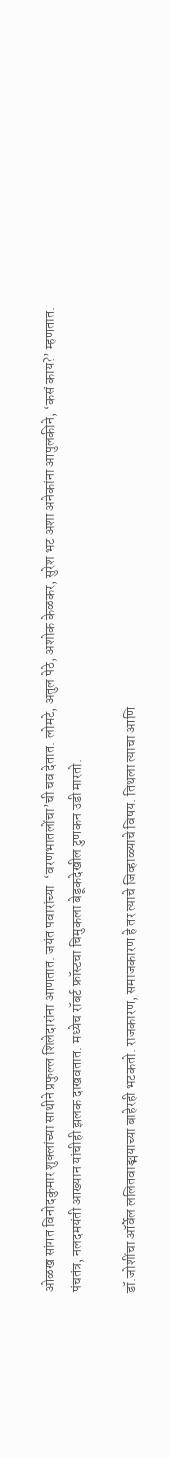ओळख सांगत विनोदकुमार शुक्लांच्या साथीने प्रफुल्ल शिलेदारांना आणतात. जयंत पवारांच्या  ‘वरणभातलोंचा’ची चव देतात. लोमटे, अतुल पेठे, अशोक केळकर, सुरेश भट अशा अनेकांना आपुलकीने, ‘कसं काय?’ म्हणतात. पंचतंत्र, नलदमयंती आख्यान यांचीही झलक दाखवतात. मध्येच रॉबर्ट फ्रॉस्टचा चिमुकला बेडूकदेखील टुणकन उडी मारतो.

डॉ.जोशींचा ऑर्वेल ललितवाङ्मयाच्या बाहेरही भटकतो. राजकारण, समाजकारण हे तर त्याचे जिव्हाळ्याचे विषय. तिथला त्याचा आणि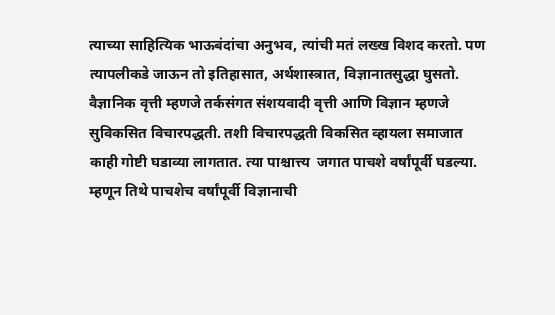त्याच्या साहित्यिक भाऊबंदांचा अनुभव, त्यांची मतं लख्ख विशद करतो. पण त्यापलीकडे जाऊन तो इतिहासात, अर्थशास्त्रात, विज्ञानातसुद्धा घुसतो. वैज्ञानिक वृत्ती म्हणजे तर्कसंगत संशयवादी वृत्ती आणि विज्ञान म्हणजे सुविकसित विचारपद्धती. तशी विचारपद्धती विकसित व्हायला समाजात काही गोष्टी घडाव्या लागतात. त्या पाश्चात्त्य  जगात पाचशे वर्षांपूर्वी घडल्या. म्हणून तिथे पाचशेच वर्षांपूर्वी विज्ञानाची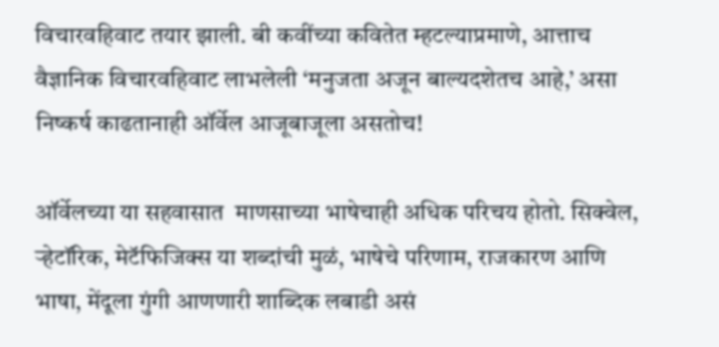विचारवहिवाट तयार झाली. बी कवींच्या कवितेत म्हटल्याप्रमाणे, आत्ताच वैज्ञानिक विचारवहिवाट लाभलेली ‘मनुजता अजून बाल्यदशेतच आहे,’ असा निष्कर्ष काढतानाही ऑर्वेल आजूबाजूला असतोच!

ऑर्वेलच्या या सहवासात  माणसाच्या भाषेचाही अधिक परिचय होतो. सिक्वेल, ऱ्हेटॉरिक, मेटॅफिजिक्स या शब्दांची मुळं, भाषेचे परिणाम, राजकारण आणि भाषा, मेंदूला गुंगी आणणारी शाब्दिक लबाडी असं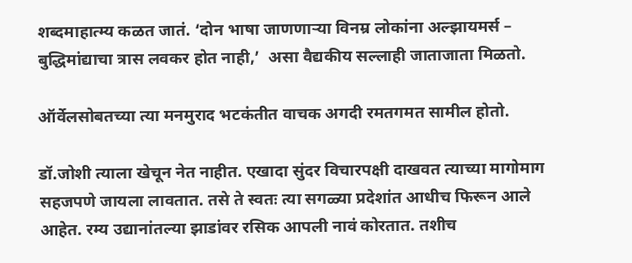शब्दमाहात्म्य कळत जातं. ‘दोन भाषा जाणणाऱ्या विनम्र लोकांना अल्झायमर्स – बुद्धिमांद्याचा त्रास लवकर होत नाही,’  असा वैद्यकीय सल्लाही जाताजाता मिळतो.

ऑर्वेलसोबतच्या त्या मनमुराद भटकंतीत वाचक अगदी रमतगमत सामील होतो.

डॉ.जोशी त्याला खेचून नेत नाहीत. एखादा सुंदर विचारपक्षी दाखवत त्याच्या मागोमाग सहजपणे जायला लावतात. तसे ते स्वतः त्या सगळ्या प्रदेशांत आधीच फिरून आले आहेत. रम्य उद्यानांतल्या झाडांवर रसिक आपली नावं कोरतात. तशीच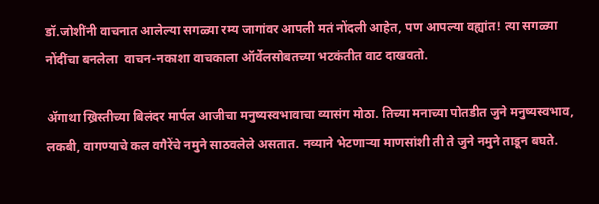डॉ.जोशींनी वाचनात आलेल्या सगळ्या रम्य जागांवर आपली मतं नोंदली आहेत, पण आपल्या वह्यांत! त्या सगळ्या नोंदींचा बनलेला  वाचन-नकाशा वाचकाला ऑर्वेलसोबतच्या भटकंतीत वाट दाखवतो.

ॲगाथा ख्रिस्तीच्या बिलंदर मार्पल आजीचा मनुष्यस्वभावाचा व्यासंग मोठा. तिच्या मनाच्या पोतडीत जुने मनुष्यस्वभाव, लकबी, वागण्याचे कल वगैरेंचे नमुने साठवलेले असतात. नव्याने भेटणाऱ्या माणसांशी ती ते जुने नमुने ताडून बघते.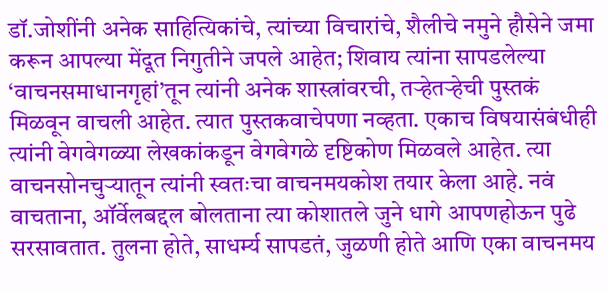डॉ.जोशींनी अनेक साहित्यिकांचे, त्यांच्या विचारांचे, शैलीचे नमुने हौसेने जमा करून आपल्या मेंदूत निगुतीने जपले आहेत; शिवाय त्यांना सापडलेल्या ‘वाचनसमाधानगृहां’तून त्यांनी अनेक शास्त्रांवरची, तऱ्हेतऱ्हेची पुस्तकं मिळवून वाचली आहेत. त्यात पुस्तकवाचेपणा नव्हता. एकाच विषयासंबंधीही त्यांनी वेगवेगळ्या लेखकांकडून वेगवेगळे दृष्टिकोण मिळवले आहेत. त्या वाचनसोनचुऱ्यातून त्यांनी स्वतःचा वाचनमयकोश तयार केला आहे. नवं वाचताना, ऑर्वेलबद्दल बोलताना त्या कोशातले जुने धागे आपणहोऊन पुढे सरसावतात. तुलना होते, साधर्म्य सापडतं, जुळणी होते आणि एका वाचनमय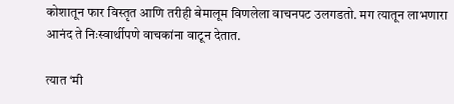कोशातून फार विस्तृत आणि तरीही बेमालूम विणलेला वाचनपट उलगडतो. मग त्यातून लाभणारा आनंद ते निःस्वार्थीपणे वाचकांना वाटून देतात.

त्यात ‘मी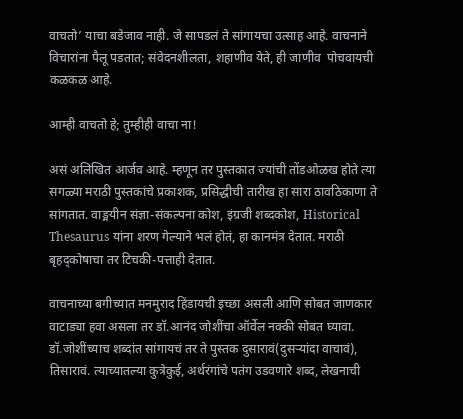वाचतो’ याचा बडेजाव नाही. जे सापडलं ते सांगायचा उत्साह आहे. वाचनाने विचारांना पैलू पडतात; संवेदनशीलता, शहाणीव येते, ही जाणीव  पोचवायची कळकळ आहे.

आम्ही वाचतो हे; तुम्हीही वाचा ना!

असं अलिखित आर्जव आहे. म्हणून तर पुस्तकात ज्यांची तोंडओळख होते त्या सगळ्या मराठी पुस्तकांचे प्रकाशक, प्रसिद्धीची तारीख हा सारा ठावठिकाणा ते सांगतात. वाङ्मयीन संज्ञा-संकल्पना कोश, इंग्रजी शब्दकोश, Historical Thesaurus यांना शरण गेल्याने भलं होतं, हा कानमंत्र देतात. मराठी बृहद्कोषाचा तर टिचकी-पत्ताही देतात.

वाचनाच्या बगीच्यात मनमुराद हिंडायची इच्छा असली आणि सोबत जाणकार वाटाड्या हवा असला तर डॉ.आनंद जोशींचा ऑर्वेल नक्की सोबत घ्यावा. डॉ.जोशींच्याच शब्दांत सांगायचं तर ते पुस्तक दुसारावं(दुसऱ्यांदा वाचावं), तिसारावं. त्याच्यातल्या कुत्रेकुई, अर्थरंगांचे पतंग उडवणारे शब्द, लेखनाची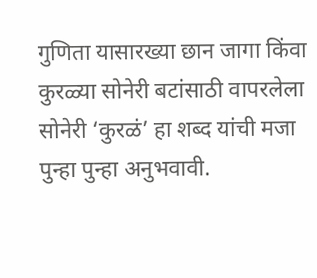गुणिता यासारख्या छान जागा किंवा कुरळ्या सोनेरी बटांसाठी वापरलेला सोनेरी ‘कुरळं’ हा शब्द यांची मजा पुन्हा पुन्हा अनुभवावी.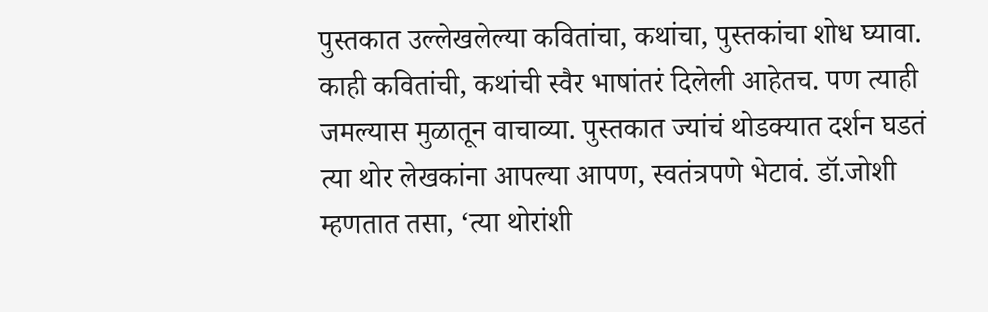पुस्तकात उल्लेखलेल्या कवितांचा, कथांचा, पुस्तकांचा शोध घ्यावा. काही कवितांची, कथांची स्वैर भाषांतरं दिलेली आहेतच. पण त्याही जमल्यास मुळातून वाचाव्या. पुस्तकात ज्यांचं थोडक्यात दर्शन घडतं त्या थोर लेखकांना आपल्या आपण, स्वतंत्रपणे भेटावं. डॉ.जोशी म्हणतात तसा, ‘त्या थोरांशी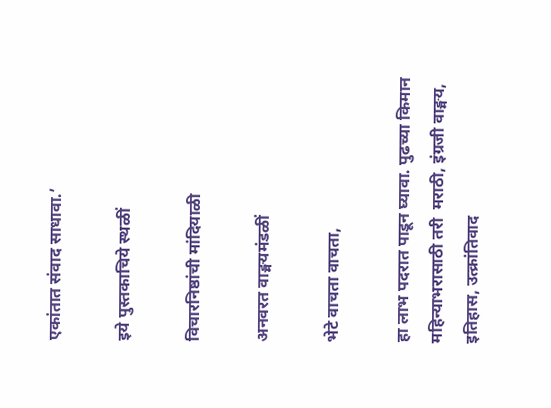एकांतात संवाद साधावा.’

इये पुस्तकाचिये स्थळीं

विचारनिष्ठांची मांदियाळी

अनवरत वाङ्मयमंडळीं

भेटे वाचता वाचता,

हा लाभ पदरात पाडून घ्यावा. पुढच्या किमान महिन्याभरासाठी तरी  मराठी, इंग्रजी वाङ्मय, इतिहास, उत्क्रांतिवाद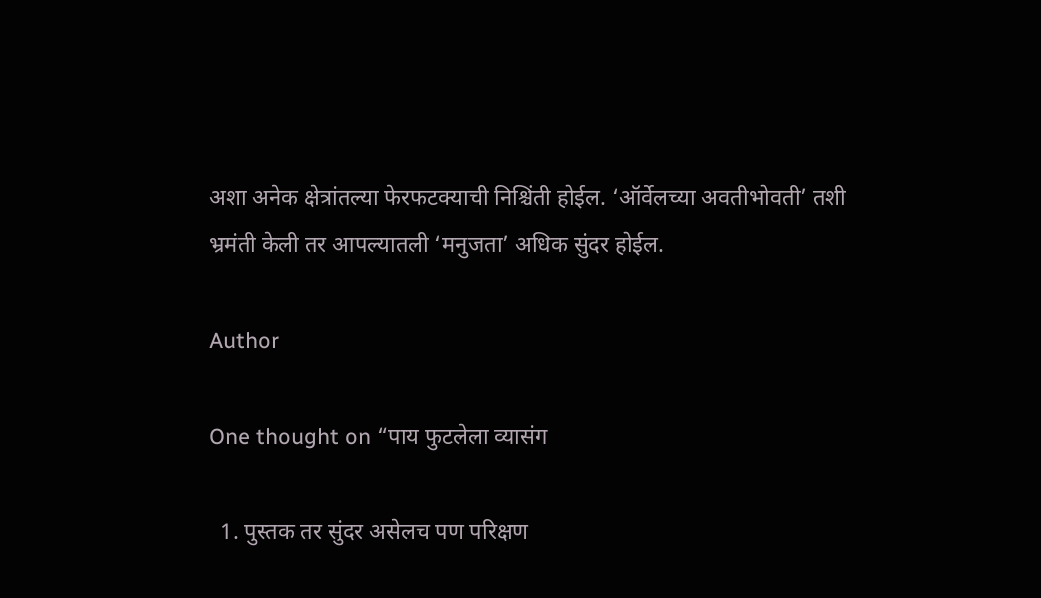अशा अनेक क्षेत्रांतल्या फेरफटक्याची निश्चिंती होईल. ‘ऑर्वेलच्या अवतीभोवती’ तशी भ्रमंती केली तर आपल्यातली ‘मनुजता’ अधिक सुंदर होईल.

Author

One thought on “पाय फुटलेला व्यासंग

  1. पुस्तक तर सुंदर असेलच पण परिक्षण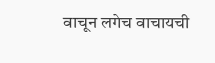वाचून लगेच वाचायची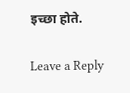इच्छा होते.

Leave a Reply